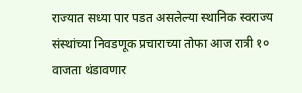राज्यात सध्या पार पडत असलेल्या स्थानिक स्वराज्य संस्थांच्या निवडणूक प्रचाराच्या तोफा आज रात्री १० वाजता थंडावणार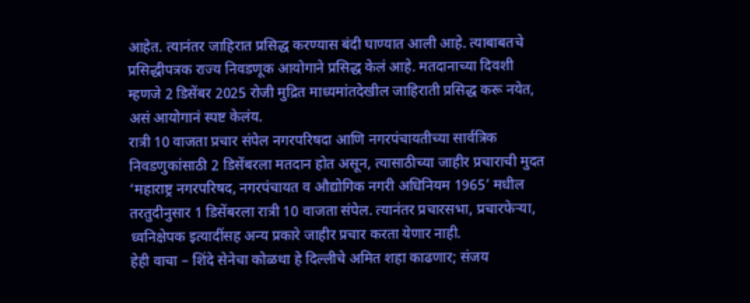आहेत. त्यानंतर जाहिरात प्रसिद्ध करण्यास बंदी घाण्यात आली आहे. त्याबाबतचे प्रसिद्धीपत्रक राज्य निवडणूक आयोगाने प्रसिद्ध केलं आहे. मतदानाच्या दिवशी म्हणजे 2 डिसेंबर 2025 रोजी मुद्रित माध्यमांतदेखील जाहिराती प्रसिद्ध करू नयेत, असं आयोगानं स्पष्ट केलंय.
रात्री 10 वाजता प्रचार संपेल नगरपरिषदा आणि नगरपंचायतीच्या सार्वत्रिक निवडणुकांसाठी 2 डिसेंबरला मतदान होत असून, त्यासाठीच्या जाहीर प्रचाराची मुदत ‘महाराष्ट्र नगरपरिषद, नगरपंचायत व औद्योगिक नगरी अधिनियम 1965’ मधील तरतुदीनुसार 1 डिसेंबरला रात्री 10 वाजता संपेल. त्यानंतर प्रचारसभा, प्रचारफेऱ्या, ध्वनिक्षेपक इत्यादींसह अन्य प्रकारे जाहीर प्रचार करता येणार नाही.
हेही वाचा – शिंदे सेनेचा कोळथा हे दिल्लीचे अमित शहा काढणार; संजय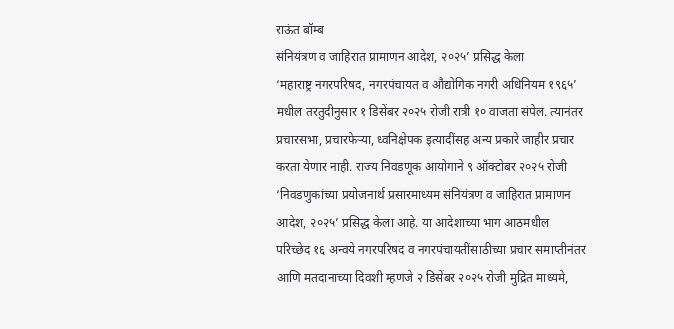राऊंत बॉम्ब
संनियंत्रण व जाहिरात प्रामाणन आदेश, २०२५’ प्रसिद्ध केला
‘महाराष्ट्र नगरपरिषद, नगरपंचायत व औद्योगिक नगरी अधिनियम १९६५’ मधील तरतुदीनुसार १ डिसेंबर २०२५ रोजी रात्री १० वाजता संपेल. त्यानंतर प्रचारसभा, प्रचारफेऱ्या, ध्वनिक्षेपक इत्यादींसह अन्य प्रकारे जाहीर प्रचार करता येणार नाही. राज्य निवडणूक आयोगाने ९ ऑक्टोबर २०२५ रोजी ‘निवडणुकांच्या प्रयोजनार्थ प्रसारमाध्यम संनियंत्रण व जाहिरात प्रामाणन आदेश, २०२५’ प्रसिद्ध केला आहे. या आदेशाच्या भाग आठमधील परिच्छेद १६ अन्वये नगरपरिषद व नगरपंचायतींसाठीच्या प्रचार समाप्तीनंतर आणि मतदानाच्या दिवशी म्हणजे २ डिसेंबर २०२५ रोजी मुद्रित माध्यमे,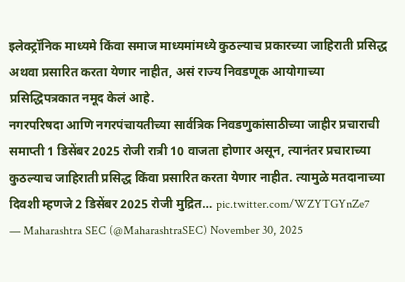इलेक्ट्रॉनिक माध्यमे किंवा समाज माध्यमांमध्ये कुठल्याच प्रकारच्या जाहिराती प्रसिद्ध अथवा प्रसारित करता येणार नाहीत, असं राज्य निवडणूक आयोगाच्या प्रसिद्धिपत्रकात नमूद केलं आहे.
नगरपरिषदा आणि नगरपंचायतीच्या सार्वत्रिक निवडणुकांसाठीच्या जाहीर प्रचाराची समाप्ती 1 डिसेंबर 2025 रोजी रात्री 10 वाजता होणार असून, त्यानंतर प्रचाराच्या कुठल्याच जाहिराती प्रसिद्ध किंवा प्रसारित करता येणार नाहीत. त्यामुळे मतदानाच्या दिवशी म्हणजे 2 डिसेंबर 2025 रोजी मुद्रित… pic.twitter.com/WZYTGYnZe7
— Maharashtra SEC (@MaharashtraSEC) November 30, 2025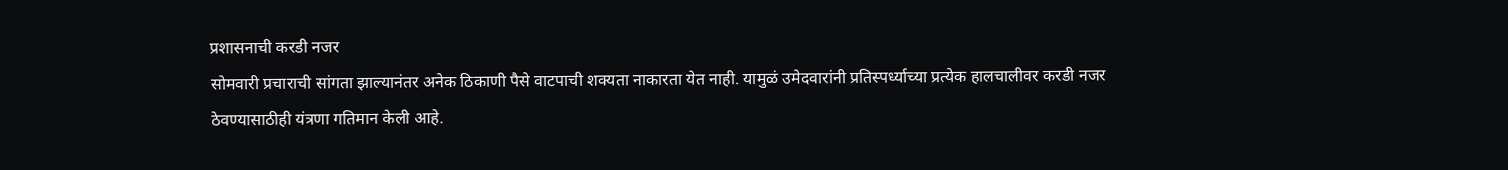प्रशासनाची करडी नजर
सोमवारी प्रचाराची सांगता झाल्यानंतर अनेक ठिकाणी पैसे वाटपाची शक्यता नाकारता येत नाही. यामुळं उमेदवारांनी प्रतिस्पर्ध्याच्या प्रत्येक हालचालीवर करडी नजर ठेवण्यासाठीही यंत्रणा गतिमान केली आहे.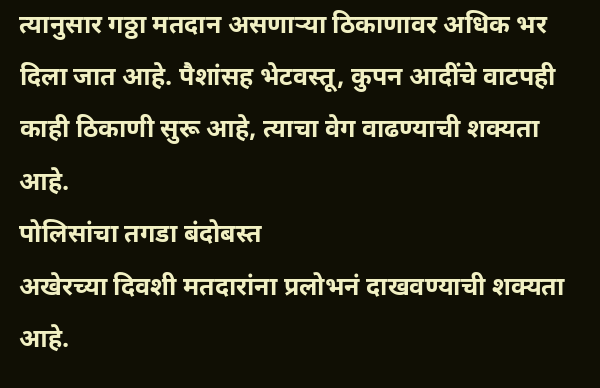त्यानुसार गठ्ठा मतदान असणाऱ्या ठिकाणावर अधिक भर दिला जात आहे. पैशांसह भेटवस्तू, कुपन आदींचे वाटपही काही ठिकाणी सुरू आहे, त्याचा वेग वाढण्याची शक्यता आहे.
पोलिसांचा तगडा बंदोबस्त
अखेरच्या दिवशी मतदारांना प्रलोभनं दाखवण्याची शक्यता आहे.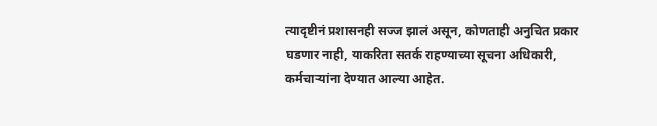त्यादृष्टीनं प्रशासनही सज्ज झालं असून, कोणताही अनुचित प्रकार घडणार नाही, याकरिता सतर्क राहण्याच्या सूचना अधिकारी, कर्मचाऱ्यांना देण्यात आल्या आहेत.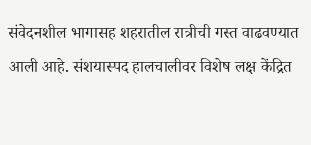संवेदनशील भागासह शहरातील रात्रीची गस्त वाढवण्यात आली आहे. संशयास्पद हालचालीवर विशेष लक्ष केंद्रित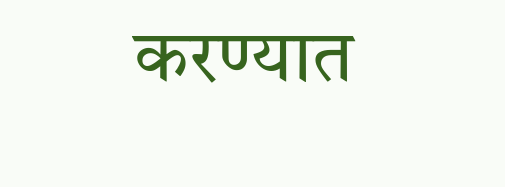करण्यात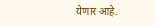येणार आहे.